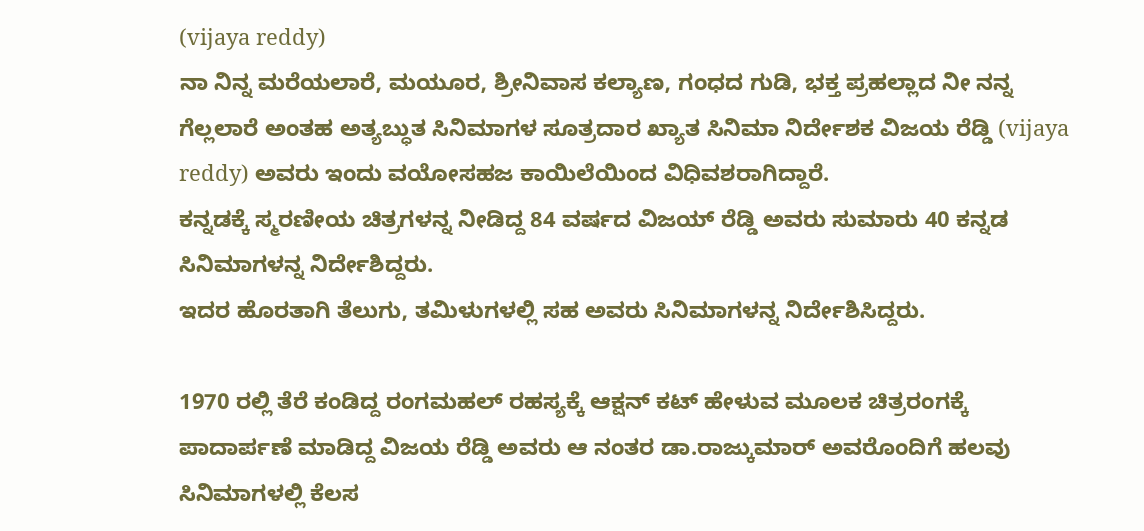(vijaya reddy)
ನಾ ನಿನ್ನ ಮರೆಯಲಾರೆ, ಮಯೂರ, ಶ್ರೀನಿವಾಸ ಕಲ್ಯಾಣ, ಗಂಧದ ಗುಡಿ, ಭಕ್ತ ಪ್ರಹಲ್ಲಾದ ನೀ ನನ್ನ ಗೆಲ್ಲಲಾರೆ ಅಂತಹ ಅತ್ಯಬ್ಧುತ ಸಿನಿಮಾಗಳ ಸೂತ್ರದಾರ ಖ್ಯಾತ ಸಿನಿಮಾ ನಿರ್ದೇಶಕ ವಿಜಯ ರೆಡ್ಡಿ (vijaya reddy) ಅವರು ಇಂದು ವಯೋಸಹಜ ಕಾಯಿಲೆಯಿಂದ ವಿಧಿವಶರಾಗಿದ್ದಾರೆ.
ಕನ್ನಡಕ್ಕೆ ಸ್ಮರಣೀಯ ಚಿತ್ರಗಳನ್ನ ನೀಡಿದ್ದ 84 ವರ್ಷದ ವಿಜಯ್ ರೆಡ್ಡಿ ಅವರು ಸುಮಾರು 40 ಕನ್ನಡ ಸಿನಿಮಾಗಳನ್ನ ನಿರ್ದೇಶಿದ್ದರು.
ಇದರ ಹೊರತಾಗಿ ತೆಲುಗು, ತಮಿಳುಗಳಲ್ಲಿ ಸಹ ಅವರು ಸಿನಿಮಾಗಳನ್ನ ನಿರ್ದೇಶಿಸಿದ್ದರು.

1970 ರಲ್ಲಿ ತೆರೆ ಕಂಡಿದ್ದ ರಂಗಮಹಲ್ ರಹಸ್ಯಕ್ಕೆ ಆಕ್ಷನ್ ಕಟ್ ಹೇಳುವ ಮೂಲಕ ಚಿತ್ರರಂಗಕ್ಕೆ ಪಾದಾರ್ಪಣೆ ಮಾಡಿದ್ದ ವಿಜಯ ರೆಡ್ಡಿ ಅವರು ಆ ನಂತರ ಡಾ.ರಾಜ್ಕುಮಾರ್ ಅವರೊಂದಿಗೆ ಹಲವು ಸಿನಿಮಾಗಳಲ್ಲಿ ಕೆಲಸ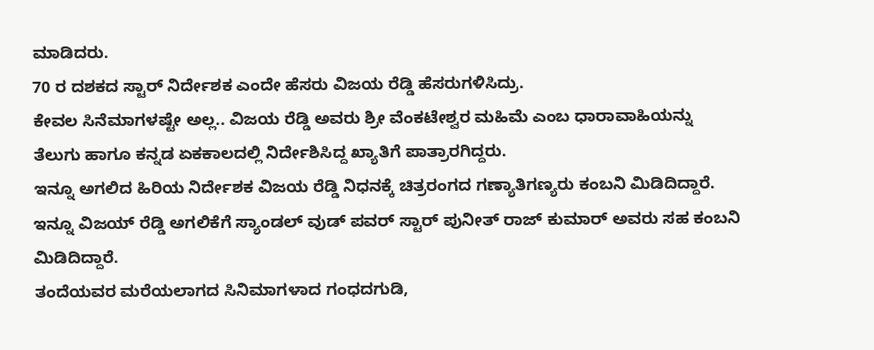ಮಾಡಿದರು.
70 ರ ದಶಕದ ಸ್ಟಾರ್ ನಿರ್ದೇಶಕ ಎಂದೇ ಹೆಸರು ವಿಜಯ ರೆಡ್ಡಿ ಹೆಸರುಗಳಿಸಿದ್ರು.
ಕೇವಲ ಸಿನೆಮಾಗಳಷ್ಟೇ ಅಲ್ಲ.. ವಿಜಯ ರೆಡ್ಡಿ ಅವರು ಶ್ರೀ ವೆಂಕಟೇಶ್ವರ ಮಹಿಮೆ ಎಂಬ ಧಾರಾವಾಹಿಯನ್ನು ತೆಲುಗು ಹಾಗೂ ಕನ್ನಡ ಏಕಕಾಲದಲ್ಲಿ ನಿರ್ದೇಶಿಸಿದ್ದ ಖ್ಯಾತಿಗೆ ಪಾತ್ರಾರಗಿದ್ದರು.
ಇನ್ನೂ ಅಗಲಿದ ಹಿರಿಯ ನಿರ್ದೇಶಕ ವಿಜಯ ರೆಡ್ಡಿ ನಿಧನಕ್ಕೆ ಚಿತ್ರರಂಗದ ಗಣ್ಯಾತಿಗಣ್ಯರು ಕಂಬನಿ ಮಿಡಿದಿದ್ದಾರೆ.
ಇನ್ನೂ ವಿಜಯ್ ರೆಡ್ಡಿ ಅಗಲಿಕೆಗೆ ಸ್ಯಾಂಡಲ್ ವುಡ್ ಪವರ್ ಸ್ಟಾರ್ ಪುನೀತ್ ರಾಜ್ ಕುಮಾರ್ ಅವರು ಸಹ ಕಂಬನಿ ಮಿಡಿದಿದ್ದಾರೆ.
ತಂದೆಯವರ ಮರೆಯಲಾಗದ ಸಿನಿಮಾಗಳಾದ ಗಂಧದಗುಡಿ,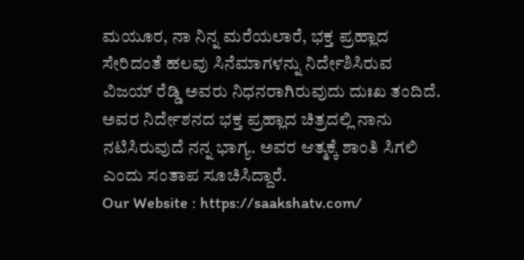ಮಯೂರ, ನಾ ನಿನ್ನ ಮರೆಯಲಾರೆ, ಭಕ್ತ ಪ್ರಹ್ಲಾದ ಸೇರಿದಂತೆ ಹಲವು ಸಿನೆಮಾಗಳನ್ನು ನಿರ್ದೇಶಿಸಿರುವ ವಿಜಯ್ ರೆಡ್ಡಿ ಅವರು ನಿಧನರಾಗಿರುವುದು ದುಃಖ ತಂದಿದೆ. ಅವರ ನಿರ್ದೇಶನದ ಭಕ್ತ ಪ್ರಹ್ಲಾದ ಚಿತ್ರದಲ್ಲಿ ನಾನು ನಟಿಸಿರುವುದೆ ನನ್ನ ಭಾಗ್ಯ. ಅವರ ಆತ್ಮಕ್ಕೆ ಶಾಂತಿ ಸಿಗಲಿ ಎಂದು ಸಂತಾಪ ಸೂಚಿಸಿದ್ದಾರೆ.
Our Website : https://saakshatv.com/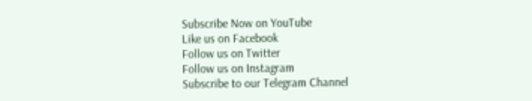Subscribe Now on YouTube
Like us on Facebook
Follow us on Twitter
Follow us on Instagram
Subscribe to our Telegram Channel